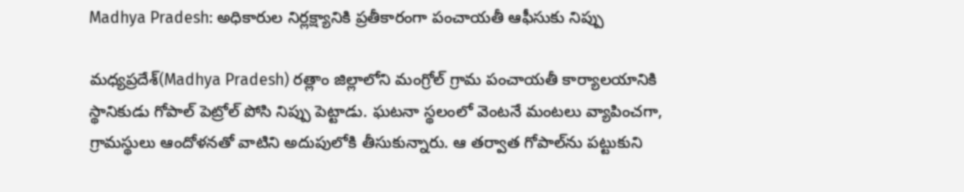Madhya Pradesh: అధికారుల నిర్లక్ష్యానికి ప్రతీకారంగా పంచాయతీ ఆఫీసుకు నిప్పు

మధ్యప్రదేశ్‌(Madhya Pradesh) రత్లాం జిల్లాలోని మంగ్రోల్‌ గ్రామ పంచాయతీ కార్యాలయానికి స్థానికుడు గోపాల్ పెట్రోల్ పోసి నిప్పు పెట్టాడు. ఘటనా స్థలంలో వెంటనే మంటలు వ్యాపించగా, గ్రామస్థులు ఆందోళనతో వాటిని అదుపులోకి తీసుకున్నారు. ఆ తర్వాత గోపాల్‌ను పట్టుకుని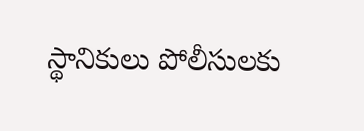స్థానికులు పోలీసులకు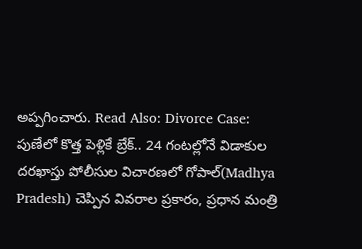అప్పగించారు. Read Also: Divorce Case: పుణేలో కొత్త పెళ్లికే బ్రేక్.. 24 గంటల్లోనే విడాకుల దరఖాస్తు పోలీసుల విచారణలో గోపాల్‌(Madhya Pradesh) చెప్పిన వివరాల ప్రకారం, ప్రధాన మంత్రి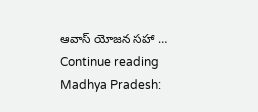ఆవాస్‌ యోజన సహా … Continue reading Madhya Pradesh: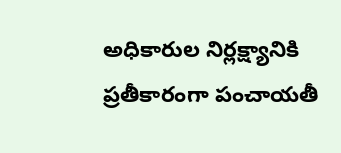అధికారుల నిర్లక్ష్యానికి ప్రతీకారంగా పంచాయతీ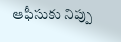ఆఫీసుకు నిప్పు